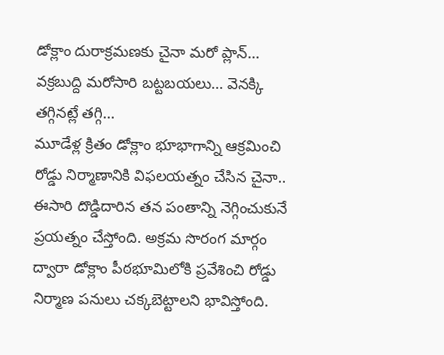డోక్లాం దురాక్రమణకు చైనా మరో ప్లాన్... వక్రబుద్ది మరోసారి బట్టబయలు... వెనక్కి తగ్గినట్లే తగ్గి...
మూడేళ్ల క్రితం డోక్లాం భూభాగాన్ని ఆక్రమించి రోడ్డు నిర్మాణానికి విఫలయత్నం చేసిన చైనా.. ఈసారి దొడ్డిదారిన తన పంతాన్ని నెగ్గించుకునే ప్రయత్నం చేస్తోంది. అక్రమ సొరంగ మార్గం ద్వారా డోక్లాం పీఠభూమిలోకి ప్రవేశించి రోడ్డు నిర్మాణ పనులు చక్కబెట్టాలని భావిస్తోంది.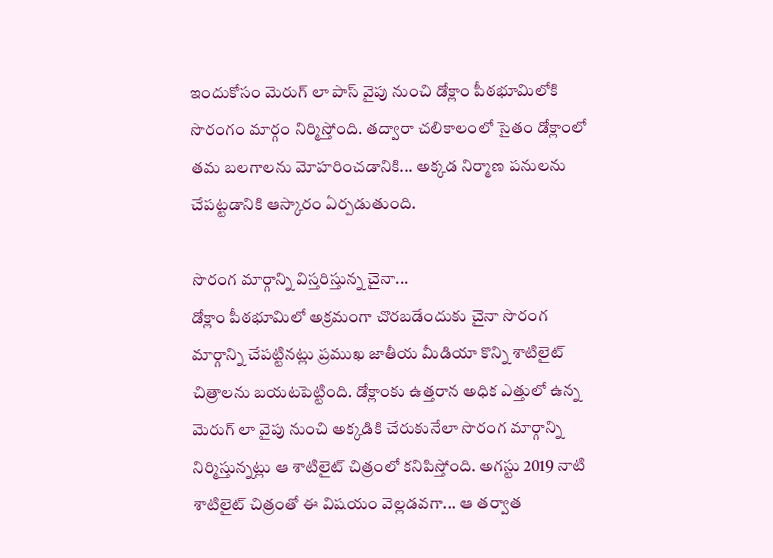ఇందుకోసం మెరుగ్ లా పాస్ వైపు నుంచి డోక్లాం పీఠభూమిలోకి సొరంగం మార్గం నిర్మిస్తోంది. తద్వారా చలికాలంలో సైతం డోక్లాంలో తమ బలగాలను మోహరించడానికి... అక్కడ నిర్మాణ పనులను చేపట్టడానికి ఆస్కారం ఏర్పడుతుంది.

సొరంగ మార్గాన్ని విస్తరిస్తున్న చైనా...
డోక్లాం పీఠభూమిలో అక్రమంగా చొరబడేందుకు చైనా సొరంగ మార్గాన్ని చేపట్టినట్లు ప్రముఖ జాతీయ మీడియా కొన్ని శాటిలైట్ చిత్రాలను బయటపెట్టింది. డోక్లాంకు ఉత్తరాన అధిక ఎత్తులో ఉన్న మెరుగ్ లా వైపు నుంచి అక్కడికి చేరుకునేలా సొరంగ మార్గాన్ని నిర్మిస్తున్నట్లు ఆ శాటిలైట్ చిత్రంలో కనిపిస్తోంది. అగస్టు 2019 నాటి శాటిలైట్ చిత్రంతో ఈ విషయం వెల్లడవగా... ఆ తర్వాత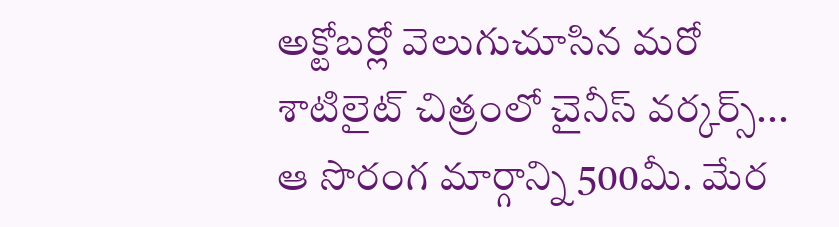అక్టోబర్లో వెలుగుచూసిన మరో శాటిలైట్ చిత్రంలో చైనీస్ వర్కర్స్... ఆ సొరంగ మార్గాన్ని 500మీ. మేర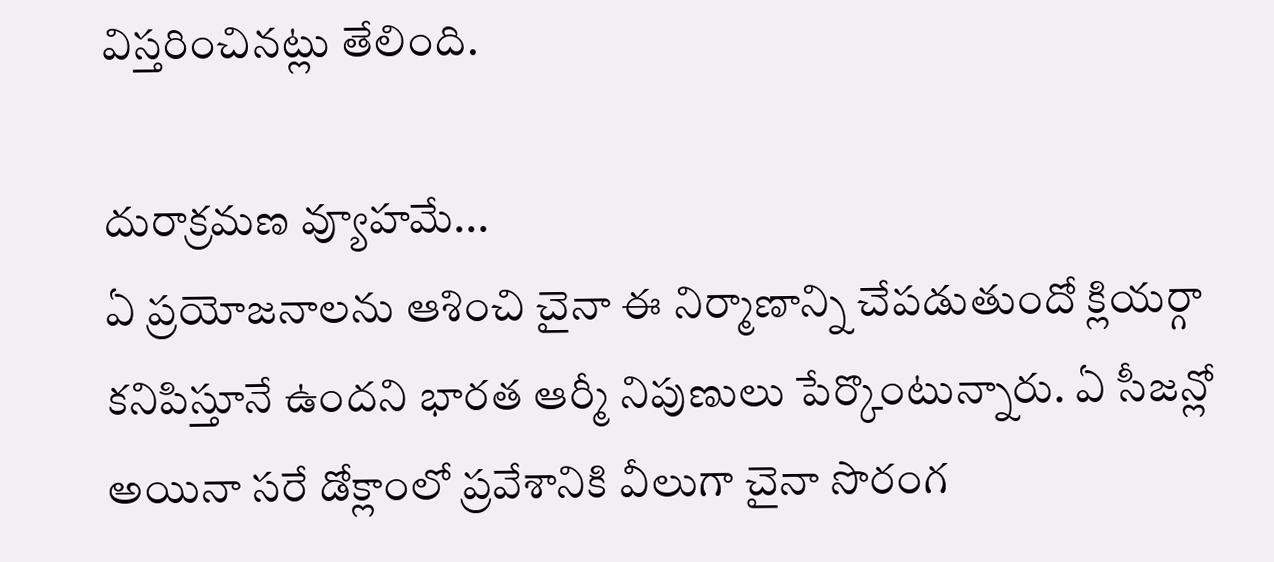విస్తరించినట్లు తేలింది.

దురాక్రమణ వ్యూహమే...
ఏ ప్రయోజనాలను ఆశించి చైనా ఈ నిర్మాణాన్ని చేపడుతుందో క్లియర్గా కనిపిస్తూనే ఉందని భారత ఆర్మీ నిపుణులు పేర్కొంటున్నారు. ఏ సీజన్లో అయినా సరే డోక్లాంలో ప్రవేశానికి వీలుగా చైనా సొరంగ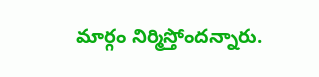మార్గం నిర్మిస్తోందన్నారు.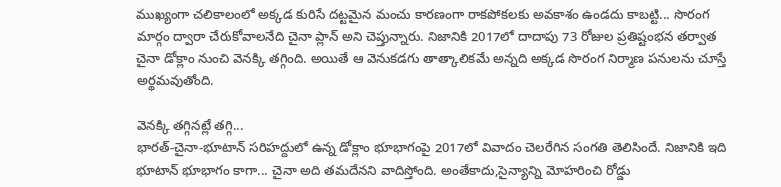ముఖ్యంగా చలికాలంలో అక్కడ కురిసే దట్టమైన మంచు కారణంగా రాకపోకలకు అవకాశం ఉండదు కాబట్టి... సొరంగ మార్గం ద్వారా చేరుకోవాలనేది చైనా ప్లాన్ అని చెప్తున్నారు. నిజానికి 2017లో దాదాపు 73 రోజుల ప్రతిష్టంభన తర్వాత చైనా డోక్లాం నుంచి వెనక్కి తగ్గింది. అయితే ఆ వెనుకడగు తాత్కాలికమే అన్నది అక్కడ సొరంగ నిర్మాణ పనులను చూస్తే అర్థమవుతోంది.

వెనక్కి తగ్గినట్లే తగ్గి...
భారత్-చైనా-భూటాన్ సరిహద్దులో ఉన్న డోక్లాం భూభాగంపై 2017లో వివాదం చెలరేగిన సంగతి తెలిసిందే. నిజానికి ఇది భూటాన్ భూభాగం కాగా... చైనా అది తమదేనని వాదిస్తోంది. అంతేకాదు,సైన్యాన్ని మోహరించి రోడ్డు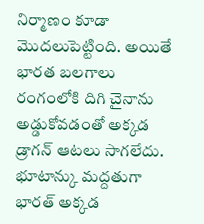నిర్మాణం కూడా మొదలుపెట్టింది. అయితే భారత బలగాలు రంగంలోకి దిగి చైనాను అడ్డుకోవడంతో అక్కడ డ్రాగన్ ఆటలు సాగలేదు. భూటాన్కు మద్దతుగా భారత్ అక్కడ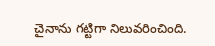చైనాను గట్టిగా నిలువరించింది.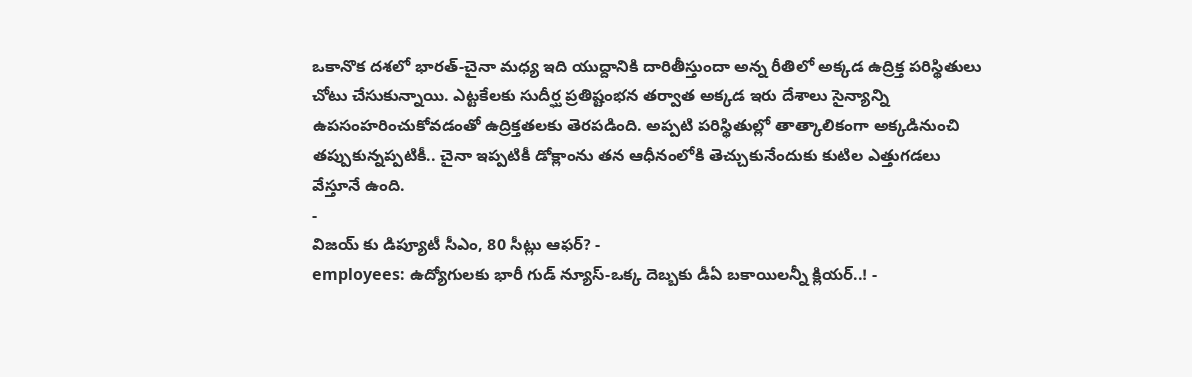ఒకానొక దశలో భారత్-చైనా మధ్య ఇది యుద్దానికి దారితీస్తుందా అన్న రీతిలో అక్కడ ఉద్రిక్త పరిస్థితులు చోటు చేసుకున్నాయి. ఎట్టకేలకు సుదీర్ఘ ప్రతిష్టంభన తర్వాత అక్కడ ఇరు దేశాలు సైన్యాన్ని ఉపసంహరించుకోవడంతో ఉద్రిక్తతలకు తెరపడింది. అప్పటి పరిస్థితుల్లో తాత్కాలికంగా అక్కడినుంచి తప్పుకున్నప్పటికీ.. చైనా ఇప్పటికీ డోక్లాంను తన ఆధీనంలోకి తెచ్చుకునేందుకు కుటిల ఎత్తుగడలు వేస్తూనే ఉంది.
-
విజయ్ కు డిప్యూటీ సీఎం, 80 సీట్లు ఆఫర్? -
employees: ఉద్యోగులకు భారీ గుడ్ న్యూస్-ఒక్క దెబ్బకు డీఏ బకాయిలన్నీ క్లియర్..! -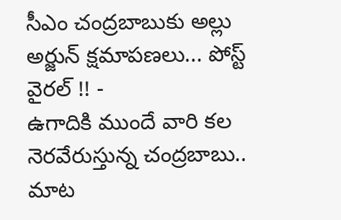సీఎం చంద్రబాబుకు అల్లు అర్జున్ క్షమాపణలు... పోస్ట్ వైరల్ !! -
ఉగాదికి ముందే వారి కల నెరవేరుస్తున్న చంద్రబాబు.. మాట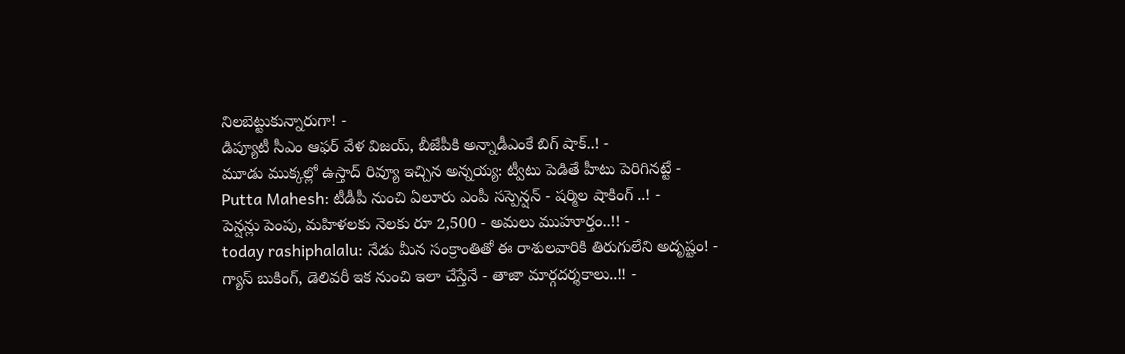నిలబెట్టుకున్నారుగా! -
డిప్యూటీ సీఎం ఆఫర్ వేళ విజయ్, బీజేపీకి అన్నాడీఎంకే బిగ్ షాక్..! -
మూడు ముక్కల్లో ఉస్తాద్ రివ్యూ ఇచ్చిన అన్నయ్య: ట్వీటు పెడితే హీటు పెరిగినట్టే -
Putta Mahesh: టీడీపీ నుంచి ఏలూరు ఎంపీ సస్పెన్షన్ - షర్మిల షాకింగ్ ..! -
పెన్షన్లు పెంపు, మహిళలకు నెలకు రూ 2,500 - అమలు ముహూర్తం..!! -
today rashiphalalu: నేడు మీన సంక్రాంతితో ఈ రాశులవారికి తిరుగులేని అదృష్టం! -
గ్యాస్ బుకింగ్, డెలివరీ ఇక నుంచి ఇలా చేస్తేనే - తాజా మార్గదర్శకాలు..!! -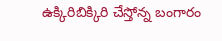ఉక్కిరిబిక్కిరి చేస్తోన్న బంగారం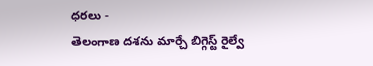ధరలు -
తెలంగాణ దశను మార్చే బిగ్గెస్ట్ రైల్వే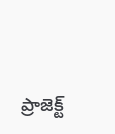ప్రాజెక్ట్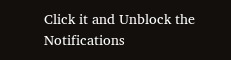Click it and Unblock the Notifications